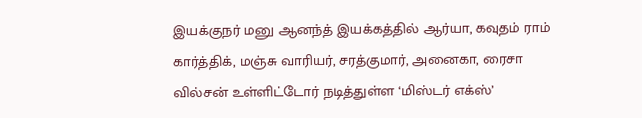இயக்குநர் மனு ஆனந்த் இயக்கத்தில் ஆர்யா, கவுதம் ராம் கார்த்திக், மஞ்சு வாரியர், சரத்குமார், அனைகா, ரைசா வில்சன் உள்ளிட்டோர் நடித்துள்ள ‘மிஸ்டர் எக்ஸ்’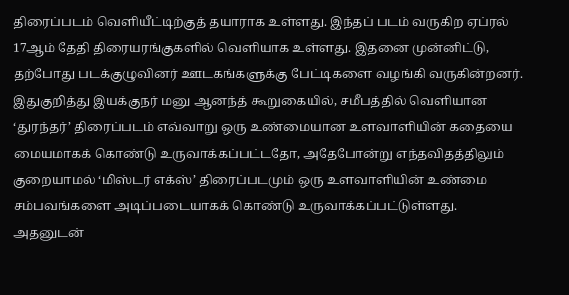திரைப்படம் வெளியீட்டிற்குத் தயாராக உள்ளது. இந்தப் படம் வருகிற ஏப்ரல் 17ஆம் தேதி திரையரங்குகளில் வெளியாக உள்ளது. இதனை முன்னிட்டு, தற்போது படக்குழுவினர் ஊடகங்களுக்கு பேட்டிகளை வழங்கி வருகின்றனர்.
இதுகுறித்து இயக்குநர் மனு ஆனந்த் கூறுகையில், சமீபத்தில் வெளியான ‘துரந்தர்’ திரைப்படம் எவ்வாறு ஒரு உண்மையான உளவாளியின் கதையை மையமாகக் கொண்டு உருவாக்கப்பட்டதோ, அதேபோன்று எந்தவிதத்திலும் குறையாமல் ‘மிஸ்டர் எக்ஸ்’ திரைப்படமும் ஒரு உளவாளியின் உண்மை சம்பவங்களை அடிப்படையாகக் கொண்டு உருவாக்கப்பட்டுள்ளது. அதனுடன்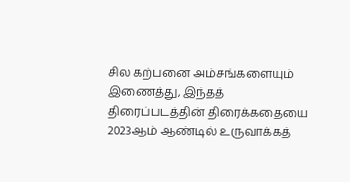சில கற்பனை அம்சங்களையும் இணைத்து, இந்தத் திரைப்படத்தின் திரைக்கதையை 2023ஆம் ஆண்டில் உருவாக்கத்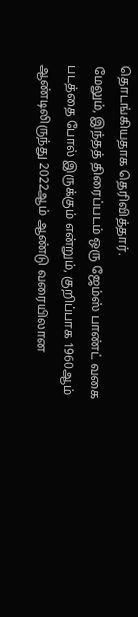தொடங்கியதாக தெரிவித்தார்.
மேலும், இந்தத் திரைப்படம் ஒரு ஜேம்ஸ் பாண்ட் வகை படத்தை போல் இருக்கும் என்றும், குறிப்பாக 1960ஆம் ஆண்டிலிருந்து 2022ஆம் ஆண்டு வரையிலான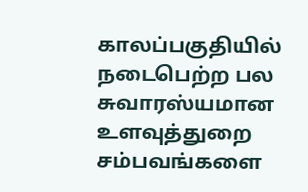காலப்பகுதியில் நடைபெற்ற பல சுவாரஸ்யமான உளவுத்துறை சம்பவங்களை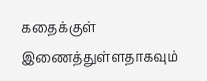கதைக்குள் இணைத்துள்ளதாகவும்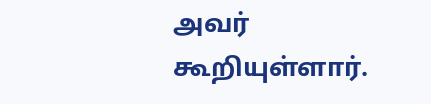அவர் கூறியுள்ளார்.